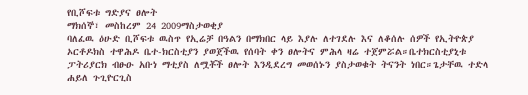የቢሾፍቱ ግድያና ፀሎት
ማክሰኞ፣ መስከረም 24 2009ማስታወቂያ
ባለፈዉ ዕሁድ ቢሾፍቱ ዉስጥ የኢሬቻ በዓልን በማክበር ላይ እያሉ ለተገደሉ እና ለቆሰሉ ሰዎች የኢትዮጵያ ኦርቶዶክስ ተዋሕዶ ቤተ-ክርስቲያን ያወጀችዉ የሰባት ቀን ፀሎትና ምሕላ ዛሬ ተጀምሯል።ቤተክርስቲያኒቱ ፓትሪያርክ ብፁዑ አቡነ ማቲያስ ለሟቾች ፀሎት እንዲደረግ መወሰኑን ያስታወቁት ትናንት ነበር።ጌታቸዉ ተድላ ሐይለ ጉጊዮርጊስ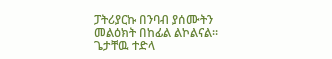ፓትሪያርኩ በንባብ ያሰሙትን መልዕክት በከፊል ልኮልናል።
ጌታቸዉ ተድላ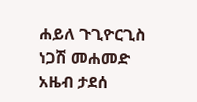ሐይለ ጉጊዮርጊስ
ነጋሽ መሐመድ
አዜብ ታደሰ